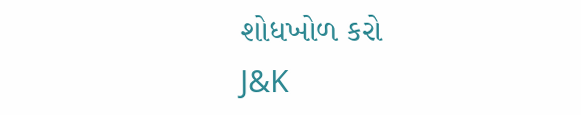શોધખોળ કરો
J&K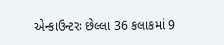એન્કાઉન્ટરઃ છેલ્લા 36 કલાકમાં 9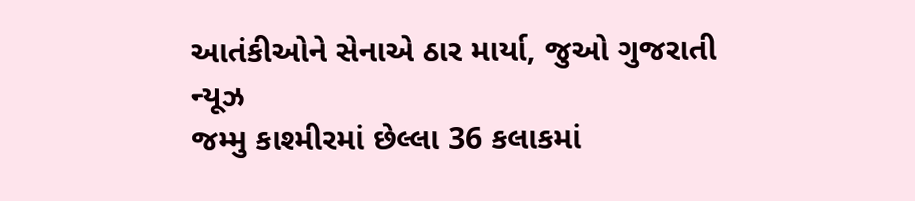આતંકીઓને સેનાએ ઠાર માર્યા, જુઓ ગુજરાતી ન્યૂઝ
જમ્મુ કાશ્મીરમાં છેલ્લા 36 કલાકમાં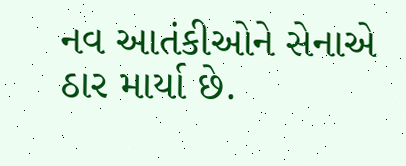નવ આતંકીઓને સેનાએ ઠાર માર્યા છે.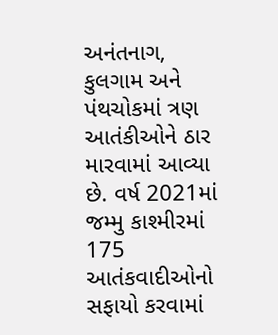અનંતનાગ, કુલગામ અને પંથચોકમાં ત્રણ આતંકીઓને ઠાર મારવામાં આવ્યા છે. વર્ષ 2021માં જમ્મુ કાશ્મીરમાં 175 આતંકવાદીઓનો સફાયો કરવામાં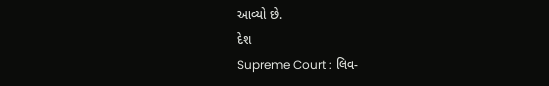આવ્યો છે.
દેશ
Supreme Court : લિવ-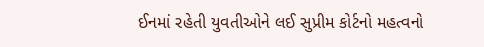ઈનમાં રહેતી યુવતીઓને લઈ સુપ્રીમ કોર્ટનો મહત્વનો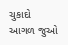ચુકાદો
આગળ જુઓ